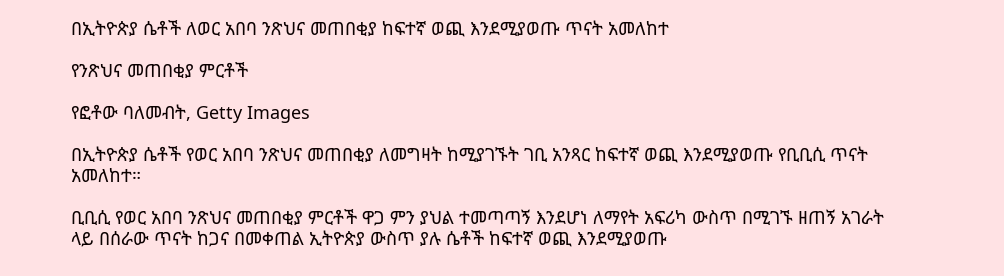በኢትዮጵያ ሴቶች ለወር አበባ ንጽህና መጠበቂያ ከፍተኛ ወጪ እንደሚያወጡ ጥናት አመለከተ

የንጽህና መጠበቂያ ምርቶች

የፎቶው ባለመብት, Getty Images

በኢትዮጵያ ሴቶች የወር አበባ ንጽህና መጠበቂያ ለመግዛት ከሚያገኙት ገቢ አንጻር ከፍተኛ ወጪ እንደሚያወጡ የቢቢሲ ጥናት አመለከተ።

ቢቢሲ የወር አበባ ንጽህና መጠበቂያ ምርቶች ዋጋ ምን ያህል ተመጣጣኝ እንደሆነ ለማየት አፍሪካ ውስጥ በሚገኙ ዘጠኝ አገራት ላይ በሰራው ጥናት ከጋና በመቀጠል ኢትዮጵያ ውስጥ ያሉ ሴቶች ከፍተኛ ወጪ እንደሚያወጡ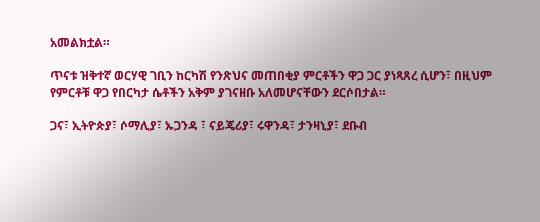አመልክቷል።

ጥናቱ ዝቅተኛ ወርሃዊ ገቢን ከርካሽ የንጽህና መጠበቂያ ምርቶችን ዋጋ ጋር ያነጻጸረ ሲሆን፣ በዚህም የምርቶቹ ዋጋ የበርካታ ሴቶችን አቅም ያገናዘቡ አለመሆናቸውን ደርሶበታል።

ጋና፣ ኢትዮጵያ፣ ሶማሊያ፣ ኡጋንዳ ፣ ናይጄሪያ፣ ሩዋንዳ፣ ታንዛኒያ፣ ደቡብ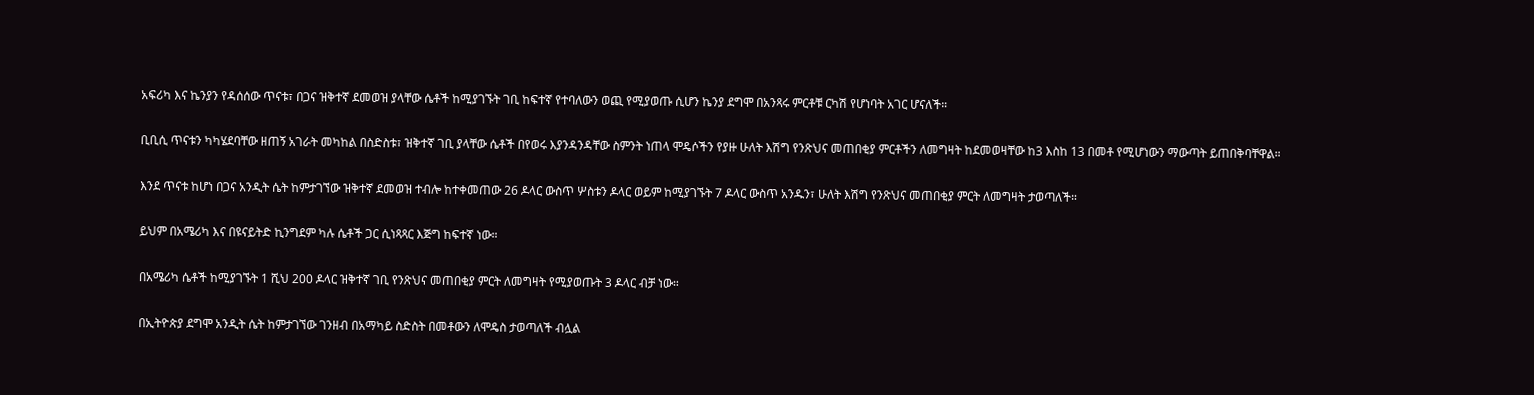አፍሪካ እና ኬንያን የዳሰሰው ጥናቱ፣ በጋና ዝቅተኛ ደመወዝ ያላቸው ሴቶች ከሚያገኙት ገቢ ከፍተኛ የተባለውን ወጪ የሚያወጡ ሲሆን ኬንያ ደግሞ በአንጻሩ ምርቶቹ ርካሽ የሆነባት አገር ሆናለች።

ቢቢሲ ጥናቱን ካካሄደባቸው ዘጠኝ አገራት መካከል በስድስቱ፣ ዝቅተኛ ገቢ ያላቸው ሴቶች በየወሩ እያንዳንዳቸው ስምንት ነጠላ ሞዴሶችን የያዙ ሁለት እሽግ የንጽህና መጠበቂያ ምርቶችን ለመግዛት ከደመወዛቸው ከ3 እስከ 13 በመቶ የሚሆነውን ማውጣት ይጠበቅባቸዋል።

እንደ ጥናቱ ከሆነ በጋና አንዲት ሴት ከምታገኘው ዝቅተኛ ደመወዝ ተብሎ ከተቀመጠው 26 ዶላር ውስጥ ሦስቱን ዶላር ወይም ከሚያገኙት 7 ዶላር ውስጥ አንዱን፣ ሁለት እሽግ የንጽህና መጠበቂያ ምርት ለመግዛት ታወጣለች።

ይህም በአሜሪካ እና በዩናይትድ ኪንግደም ካሉ ሴቶች ጋር ሲነጻጻር እጅግ ከፍተኛ ነው።

በአሜሪካ ሴቶች ከሚያገኙት 1 ሺህ 200 ዶላር ዝቅተኛ ገቢ የንጽህና መጠበቂያ ምርት ለመግዛት የሚያወጡት 3 ዶላር ብቻ ነው።

በኢትዮጵያ ደግሞ አንዲት ሴት ከምታገኘው ገንዘብ በአማካይ ስድስት በመቶውን ለሞዴስ ታወጣለች ብሏል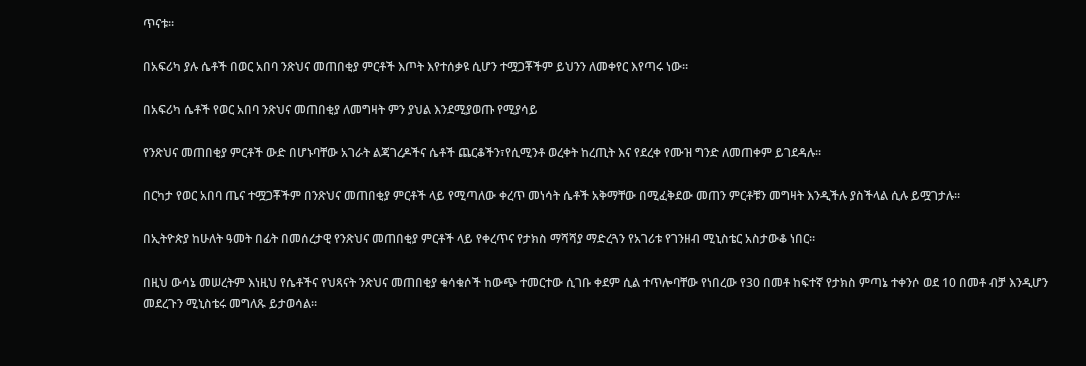ጥናቱ።

በአፍሪካ ያሉ ሴቶች በወር አበባ ንጽህና መጠበቂያ ምርቶች እጦት እየተሰቃዩ ሲሆን ተሟጋቾችም ይህንን ለመቀየር እየጣሩ ነው።

በአፍሪካ ሴቶች የወር አበባ ንጽህና መጠበቂያ ለመግዛት ምን ያህል እንደሚያወጡ የሚያሳይ

የንጽህና መጠበቂያ ምርቶች ውድ በሆኑባቸው አገራት ልጃገረዶችና ሴቶች ጨርቆችን፣የሲሚንቶ ወረቀት ከረጢት እና የደረቀ የሙዝ ግንድ ለመጠቀም ይገደዳሉ።

በርካታ የወር አበባ ጤና ተሟጋቾችም በንጽህና መጠበቂያ ምርቶች ላይ የሚጣለው ቀረጥ መነሳት ሴቶች አቅማቸው በሚፈቅደው መጠን ምርቶቹን መግዛት እንዲችሉ ያስችላል ሲሉ ይሟገታሉ።

በኢትዮጵያ ከሁለት ዓመት በፊት በመሰረታዊ የንጽህና መጠበቂያ ምርቶች ላይ የቀረጥና የታክስ ማሻሻያ ማድረጓን የአገሪቱ የገንዘብ ሚኒስቴር አስታውቆ ነበር።

በዚህ ውሳኔ መሠረትም እነዚህ የሴቶችና የህጻናት ንጽህና መጠበቂያ ቁሳቁሶች ከውጭ ተመርተው ሲገቡ ቀደም ሲል ተጥሎባቸው የነበረው የ30 በመቶ ከፍተኛ የታክስ ምጣኔ ተቀንሶ ወደ 10 በመቶ ብቻ እንዲሆን መደረጉን ሚኒስቴሩ መግለጹ ይታወሳል።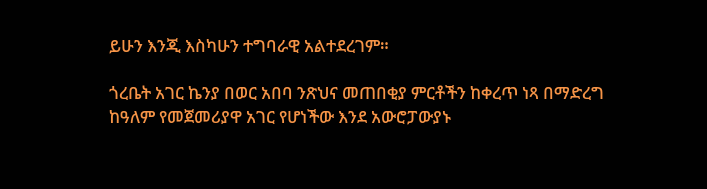ይሁን እንጂ እስካሁን ተግባራዊ አልተደረገም።

ጎረቤት አገር ኬንያ በወር አበባ ንጽህና መጠበቂያ ምርቶችን ከቀረጥ ነጻ በማድረግ ከዓለም የመጀመሪያዋ አገር የሆነችው እንደ አውሮፓውያኑ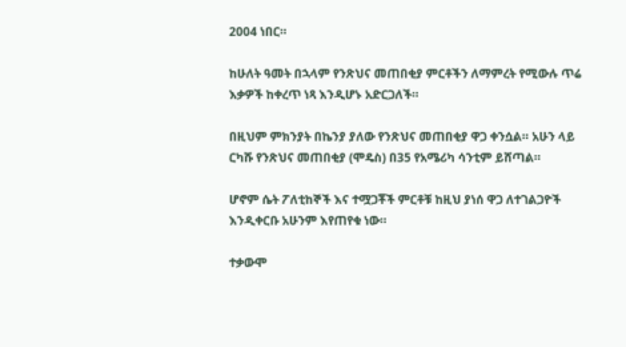2004 ነበር።

ከሁለት ዓመት በኋላም የንጽህና መጠበቂያ ምርቶችን ለማምረት የሚውሉ ጥሬ እቃዎች ከቀረጥ ነጻ እንዲሆኑ አድርጋለች።

በዚህም ምክንያት በኬንያ ያለው የንጽህና መጠበቂያ ዋጋ ቀንሷል። አሁን ላይ ርካሹ የንጽህና መጠበቂያ (ሞዴስ) በ35 የአሜሪካ ሳንቲም ይሸጣል።

ሆኖም ሴት ፖለቲከኞች እና ተሟጋቾች ምርቶቹ ከዚህ ያነሰ ዋጋ ለተገልጋዮች እንዲቀርቡ አሁንም እየጠየቁ ነው።

ተቃውሞ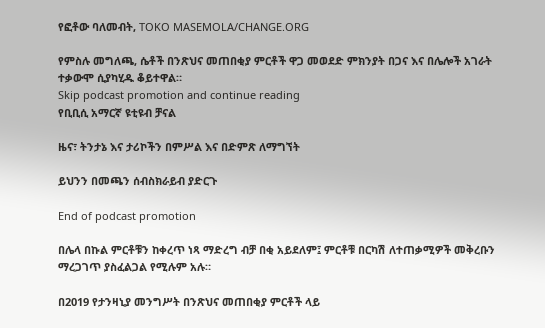የፎቶው ባለመብት, TOKO MASEMOLA/CHANGE.ORG

የምስሉ መግለጫ, ሴቶች በንጽህና መጠበቂያ ምርቶች ዋጋ መወደድ ምክንያት በጋና እና በሌሎች አገራት ተቃውሞ ሲያካሂዱ ቆይተዋል።
Skip podcast promotion and continue reading
የቢቢሲ አማርኛ ዩቲዩብ ቻናል

ዜና፣ ትንታኔ እና ታሪኮችን በምሥል እና በድምጽ ለማግኘት

ይህንን በመጫን ሰብስክራይብ ያድርጉ

End of podcast promotion

በሌላ በኩል ምርቶቹን ከቀረጥ ነጻ ማድረግ ብቻ በቂ አይደለም፤ ምርቶቹ በርካሽ ለተጠቃሚዎች መቅረቡን ማረጋገጥ ያስፈልጋል የሚሉም አሉ።

በ2019 የታንዛኒያ መንግሥት በንጽህና መጠበቂያ ምርቶች ላይ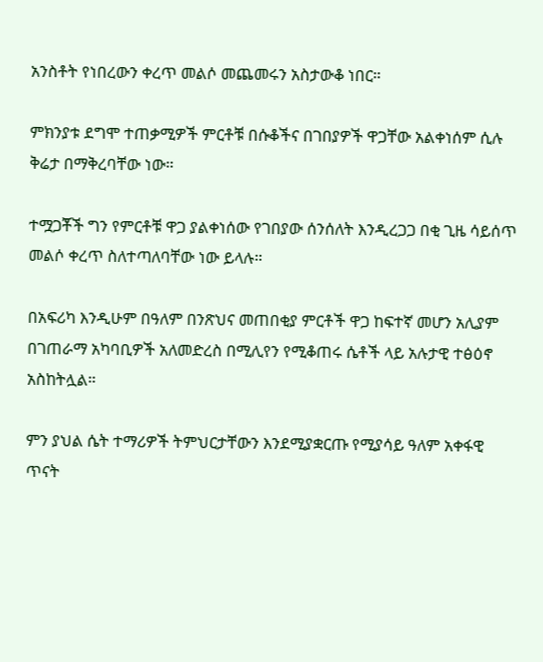አንስቶት የነበረውን ቀረጥ መልሶ መጨመሩን አስታውቆ ነበር።

ምክንያቱ ደግሞ ተጠቃሚዎች ምርቶቹ በሱቆችና በገበያዎች ዋጋቸው አልቀነሰም ሲሉ ቅሬታ በማቅረባቸው ነው።

ተሟጋቾች ግን የምርቶቹ ዋጋ ያልቀነሰው የገበያው ሰንሰለት እንዲረጋጋ በቂ ጊዜ ሳይሰጥ መልሶ ቀረጥ ስለተጣለባቸው ነው ይላሉ።

በአፍሪካ እንዲሁም በዓለም በንጽህና መጠበቂያ ምርቶች ዋጋ ከፍተኛ መሆን አሊያም በገጠራማ አካባቢዎች አለመድረስ በሚሊየን የሚቆጠሩ ሴቶች ላይ አሉታዊ ተፅዕኖ አስከትሏል።

ምን ያህል ሴት ተማሪዎች ትምህርታቸውን እንደሚያቋርጡ የሚያሳይ ዓለም አቀፋዊ ጥናት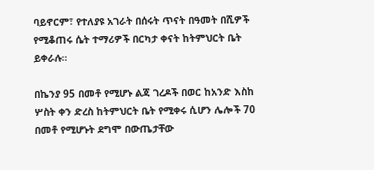ባይኖርም፣ የተለያዩ አገራት በሰሩት ጥናት በዓመት በሺዎች የሚቆጠሩ ሴት ተማሪዎች በርካታ ቀናት ከትምህርት ቤት ይቀራሉ።

በኬንያ 95 በመቶ የሚሆኑ ልጃ ገረዶች በወር ከአንድ እስከ ሦስት ቀን ድረስ ከትምህርት ቤት የሚቀሩ ሲሆን ሌሎች 70 በመቶ የሚሆኑት ደግሞ በውጤታቸው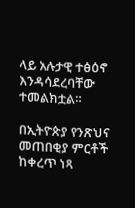ላይ አሉታዊ ተፅዕኖ እንዳሳደረባቸው ተመልክቷል።

በኢትዮጵያ የንጽህና መጠበቂያ ምርቶች ከቀረጥ ነጻ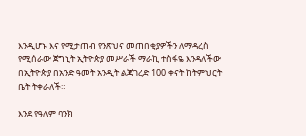እንዲሆኑ እና የሚታጠብ የንጽህና መጠበቂያዎችን ለማዳረስ የሚሰራው ጀግኒት ኢትዮጵያ መሥራች ማራኪ ተስፋዬ እንዳለችው በኢትዮጵያ በአንድ ዓመት አንዲት ልጃገረድ 100 ቀናት ከትምህርት ቤት ትቀራለች።

እንደ የዓለም ባንክ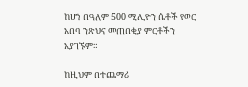ከሆነ በዓለም 500 ሚሊዮን ሴቶች የወር አበባ ንጽህና መጠበቂያ ምርቶችን አያገኙም።

ከዚህም በተጨማሪ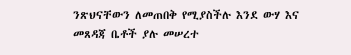ንጽህናቸውን ለመጠበቅ የሚያስችሉ እንደ ውሃ እና መጸዳጃ ቤቶች ያሉ መሠረተ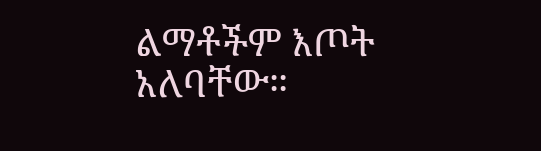ልማቶችም እጦት አለባቸው።